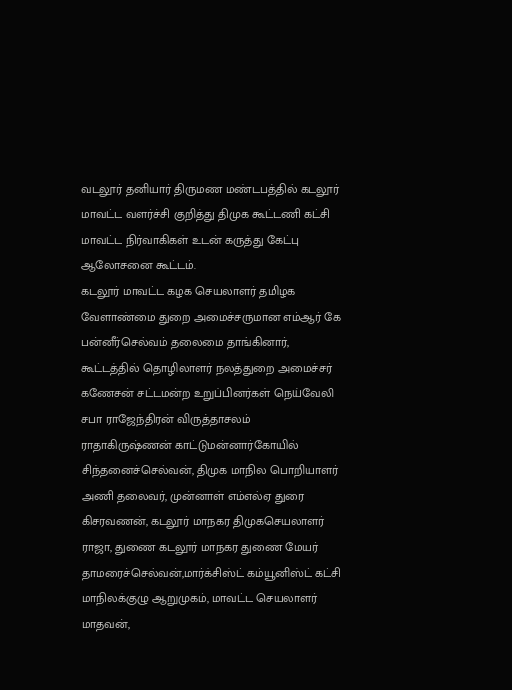வடலூர் தனியார் திருமண மண்டபத்தில் கடலூர் மாவட்ட வளர்ச்சி குறித்து திமுக கூட்டணி கட்சி மாவட்ட நிர்வாகிகள் உடன் கருத்து கேட்பு ஆலோசனை கூட்டம்.
கடலூர் மாவட்ட கழக செயலாளர் தமிழக வேளாண்மை துறை அமைச்சருமான எம்ஆர் கே பன்னீர்செல்வம் தலைமை தாங்கினார், கூட்டத்தில் தொழிலாளர் நலத்துறை அமைச்சர் கணேசன் சட்டமன்ற உறுப்பினர்கள் நெய்வேலி சபா ராஜேந்திரன் விருத்தாசலம் ராதாகிருஷ்ணன் காட்டுமன்னார்கோயில் சிந்தனைச்செல்வன், திமுக மாநில பொறியாளர் அணி தலைவர், முன்னாள் எம்எல்ஏ துரை கிசரவணன், கடலூர் மாநகர திமுகசெயலாளர் ராஜா, துணை கடலூர் மாநகர துணை மேயர் தாமரைச்செல்வன்,மார்க்சிஸ்ட் கம்யூனிஸ்ட் கட்சி மாநிலக்குழு ஆறுமுகம், மாவட்ட செயலாளர் மாதவன்,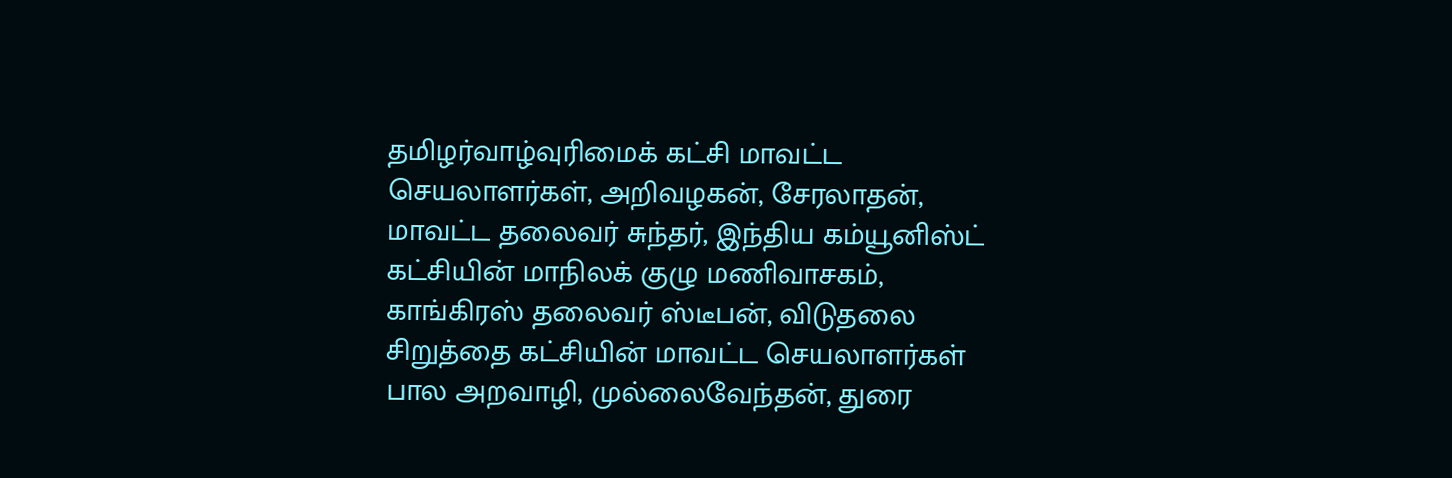தமிழர்வாழ்வுரிமைக் கட்சி மாவட்ட செயலாளர்கள், அறிவழகன், சேரலாதன், மாவட்ட தலைவர் சுந்தர், இந்திய கம்யூனிஸ்ட் கட்சியின் மாநிலக் குழு மணிவாசகம், காங்கிரஸ் தலைவர் ஸ்டீபன், விடுதலை சிறுத்தை கட்சியின் மாவட்ட செயலாளர்கள் பால அறவாழி, முல்லைவேந்தன், துரை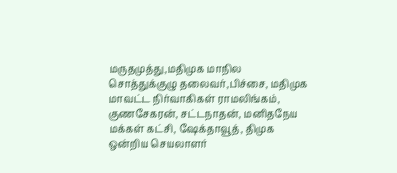மருதமுத்து,மதிமுக மாநில சொத்துக்குழு தலைவர்,பிச்சை, மதிமுக மாவட்ட நிர்வாகிகள் ராமலிங்கம், குணசேகரன், சட்டநாதன், மனிதநேய மக்கள் கட்சி, ஷேக்தாவூத், திமுக ஒன்றிய செயலாளர்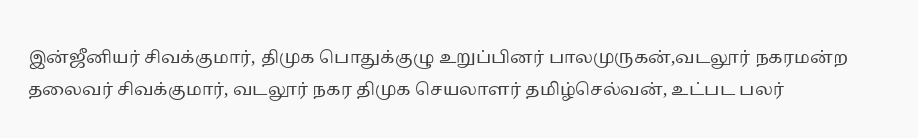இன்ஜீனியர் சிவக்குமார், திமுக பொதுக்குழு உறுப்பினர் பாலமுருகன்,வடலூர் நகரமன்ற தலைவர் சிவக்குமார், வடலூர் நகர திமுக செயலாளர் தமிழ்செல்வன், உட்பட பலர்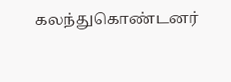கலந்துகொண்டனர்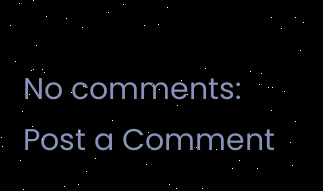No comments:
Post a Comment